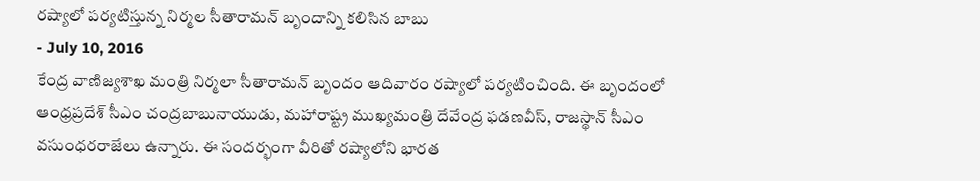రష్యాలో పర్యటిస్తున్న నిర్మల సీతారామన్ బృందాన్ని కలిసిన బాబు
- July 10, 2016
కేంద్ర వాణిజ్యశాఖ మంత్రి నిర్మలా సీతారామన్ బృందం ఆదివారం రష్యాలో పర్యటించింది. ఈ బృందంలో ఆంధ్రప్రదేశ్ సీఎం చంద్రబాబునాయుడు, మహారాష్ట్ర ముఖ్యమంత్రి దేవేంద్ర ఫడణవీస్, రాజస్థాన్ సీఎం వసుంధరరాజేలు ఉన్నారు. ఈ సందర్భంగా వీరితో రష్యాలోని భారత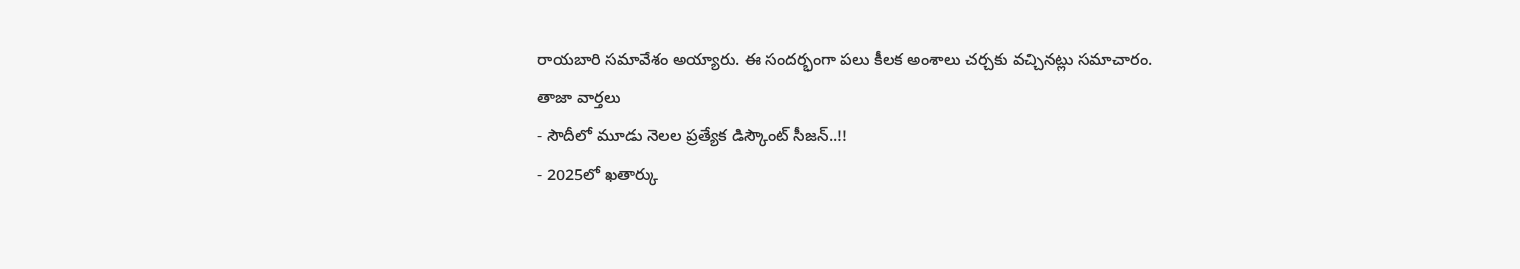రాయబారి సమావేశం అయ్యారు. ఈ సందర్భంగా పలు కీలక అంశాలు చర్చకు వచ్చినట్లు సమాచారం.
తాజా వార్తలు
- సౌదీలో మూడు నెలల ప్రత్యేక డిస్కౌంట్ సీజన్..!!
- 2025లో ఖతార్కు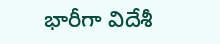భారీగా విదేశీ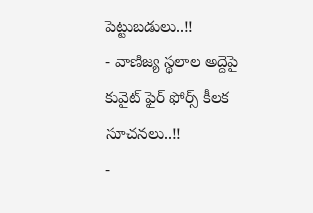పెట్టుబడులు..!!
- వాణిజ్య స్థలాల అద్దెపై కువైట్ ఫైర్ ఫోర్స్ కీలక సూచనలు..!!
-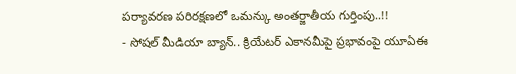పర్యావరణ పరిరక్షణలో ఒమన్కు అంతర్జాతీయ గుర్తింపు..!!
- సోషల్ మీడియా బ్యాన్.. క్రియేటర్ ఎకానమీపై ప్రభావంపై యూఏఈ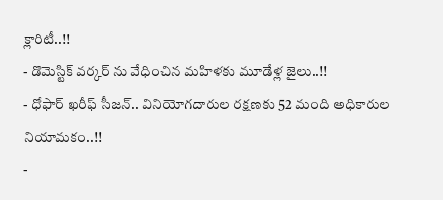క్లారిటీ..!!
- డొమెస్టిక్ వర్కర్ ను వేధించిన మహిళకు మూడేళ్ల జైలు..!!
- ధోఫార్ ఖరీఫ్ సీజన్.. వినియోగదారుల రక్షణకు 52 మంది అధికారుల నియామకం..!!
-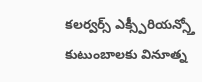కలర్వర్స్ ఎక్స్పీరియన్స్తో కుటుంబాలకు వినూత్న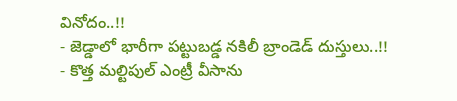వినోదం..!!
- జెడ్డాలో భారీగా పట్టుబడ్డ నకిలీ బ్రాండెడ్ దుస్తులు..!!
- కొత్త మల్టిపుల్ ఎంట్రీ వీసాను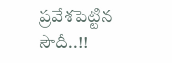ప్రవేశపెట్టిన సౌదీ..!!